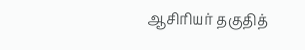ஆசிரியர் தகுதித்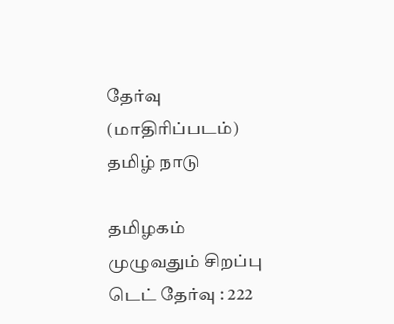தேர்வு (மாதிரிப்படம்)
தமிழ் நாடு

தமிழகம் முழுவதும் சிறப்பு டெட் தேர்வு : 222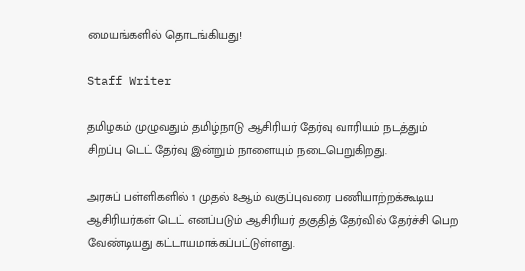மையங்களில் தொடங்கியது!

Staff Writer

தமிழகம் முழுவதும் தமிழ்நாடு ஆசிரியர் தேர்வு வாரியம் நடத்தும் சிறப்பு டெட் தேர்வு இன்றும் நாளையும் நடைபெறுகிறது.

அரசுப் பள்ளிகளில் 1 முதல் 8ஆம் வகுப்புவரை பணியாற்றக்கூடிய ஆசிரியர்கள் டெட் எனப்படும் ஆசிரியர் தகுதித் தேர்வில் தேர்ச்சி பெற வேண்டியது கட்டாயமாக்கப்பட்டுள்ளது.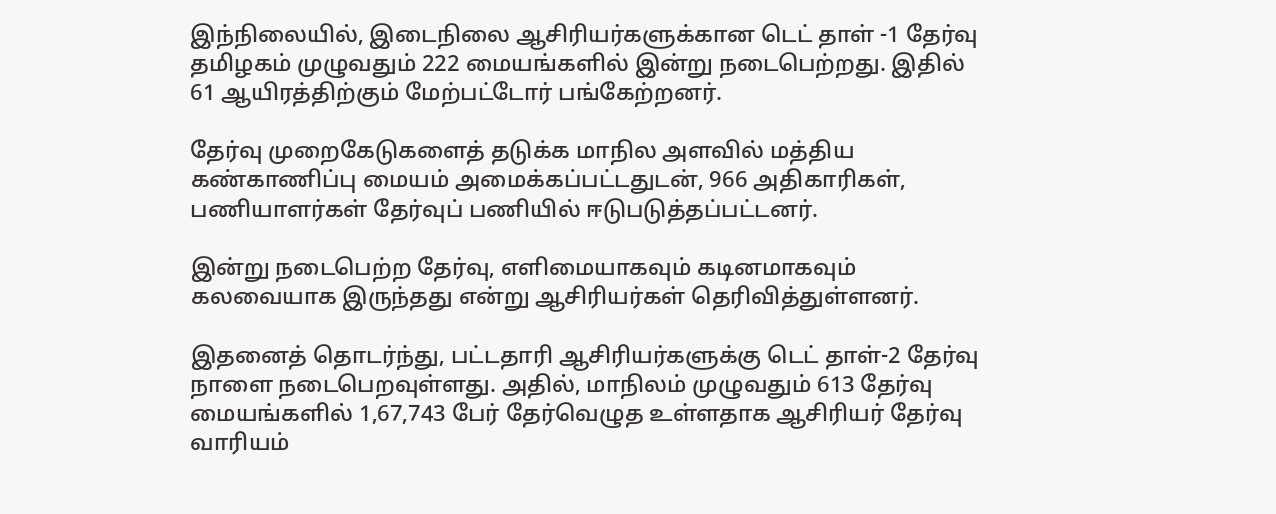இந்நிலையில், இடைநிலை ஆசிரியர்களுக்கான டெட் தாள் -1 தேர்வு தமிழகம் முழுவதும் 222 மையங்களில் இன்று நடைபெற்றது. இதில் 61 ஆயிரத்திற்கும் மேற்பட்டோர் பங்கேற்றனர்.

தேர்வு முறைகேடுகளைத் தடுக்க மாநில அளவில் மத்திய கண்காணிப்பு மையம் அமைக்கப்பட்டதுடன், 966 அதிகாரிகள், பணியாளர்கள் தேர்வுப் பணியில் ஈடுபடுத்தப்பட்டனர்.

இன்று நடைபெற்ற தேர்வு, எளிமையாகவும் கடினமாகவும் கலவையாக இருந்தது என்று ஆசிரியர்கள் தெரிவித்துள்ளனர்.

இதனைத் தொடர்ந்து, பட்டதாரி ஆசிரியர்களுக்கு டெட் தாள்-2 தேர்வு நாளை நடைபெறவுள்ளது. அதில், மாநிலம் முழுவதும் 613 தேர்வு மையங்களில் 1,67,743 பேர் தேர்வெழுத உள்ளதாக ஆசிரியர் தேர்வு வாரியம்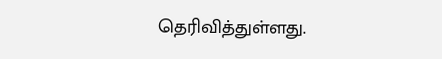தெரிவித்துள்ளது.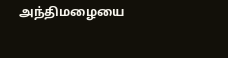அந்திமழையை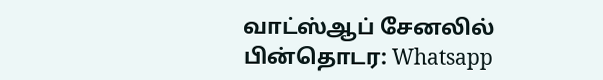வாட்ஸ்ஆப் சேனலில் பின்தொடர: Whatsapp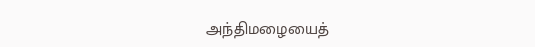அந்திமழையைத்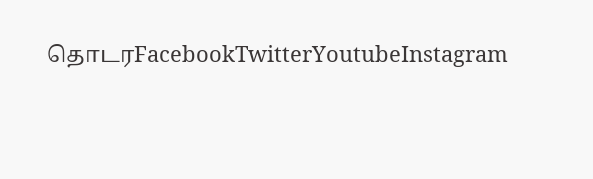தொடரFacebookTwitterYoutubeInstagram